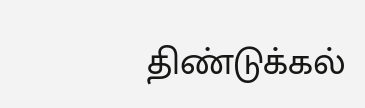திண்டுக்கல்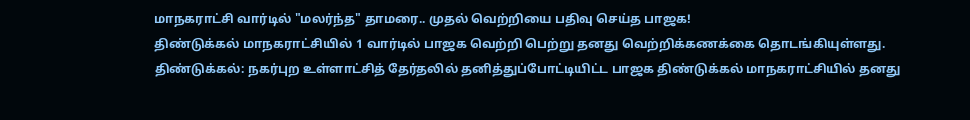மாநகராட்சி வார்டில் "மலர்ந்த" தாமரை.. முதல் வெற்றியை பதிவு செய்த பாஜக!
திண்டுக்கல் மாநகராட்சியில் 1 வார்டில் பாஜக வெற்றி பெற்று தனது வெற்றிக்கணக்கை தொடங்கியுள்ளது.
திண்டுக்கல்: நகர்புற உள்ளாட்சித் தேர்தலில் தனித்துப்போட்டியிட்ட பாஜக திண்டுக்கல் மாநகராட்சியில் தனது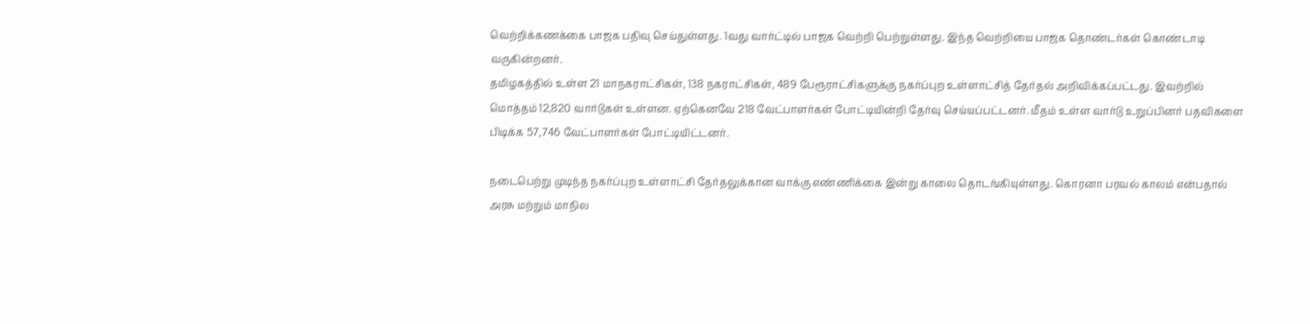வெற்றிக்கணக்கை பாஜக பதிவு செய்துள்ளது. 1வது வார்ட்டில் பாஜக வெற்றி பெற்றுள்ளது. இந்த வெற்றியை பாஜக தொண்டர்கள் கொண்டாடி வருகின்றனர்.
தமிழகத்தில் உள்ள 21 மாநகராட்சிகள், 138 நகராட்சிகள், 489 பேரூராட்சிகளுக்கு நகர்ப்புற உள்ளாட்சித் தேர்தல் அறிவிக்கப்பட்டது. இவற்றில் மொத்தம் 12,820 வார்டுகள் உள்ளன. ஏற்கெனவே 218 வேட்பாளர்கள் போட்டியின்றி தேர்வு செய்யப்பட்டனர். மீதம் உள்ள வார்டு உறுப்பினர் பதவிகளை பிடிக்க 57,746 வேட்பாளர்கள் போட்டியிட்டனர்.

நடைபெற்று முடிந்த நகர்ப்புற உள்ளாட்சி தேர்தலுக்கான வாக்கு எண்ணிக்கை இன்று காலை தொடங்கியுள்ளது. கொரனா பரவல் காலம் என்பதால் அரசு மற்றும் மாநில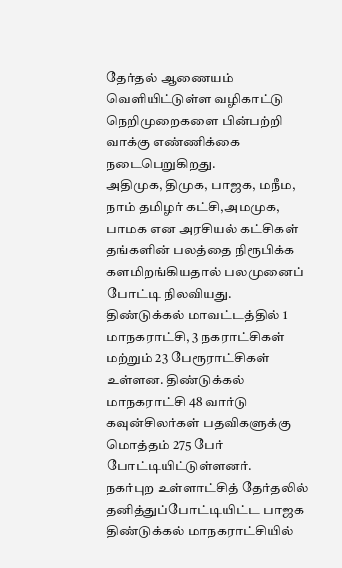தேர்தல் ஆணையம் வெளியிட்டுள்ள வழிகாட்டு நெறிமுறைகளை பின்பற்றி வாக்கு எண்ணிக்கை நடைபெறுகிறது.
அதிமுக, திமுக, பாஜக, மநீம, நாம் தமிழர் கட்சி,அமமுக, பாமக என அரசியல் கட்சிகள் தங்களின் பலத்தை நிரூபிக்க களமிறங்கியதால் பலமுனைப் போட்டி நிலவியது.
திண்டுக்கல் மாவட்டத்தில் 1 மாநகராட்சி, 3 நகராட்சிகள் மற்றும் 23 பேரூராட்சிகள் உள்ளன. திண்டுக்கல் மாநகராட்சி 48 வார்டு கவுன்சிலர்கள் பதவிகளுக்கு மொத்தம் 275 பேர் போட்டியிட்டுள்ளனர்.
நகர்புற உள்ளாட்சித் தேர்தலில் தனித்துப்போட்டியிட்ட பாஜக திண்டுக்கல் மாநகராட்சியில்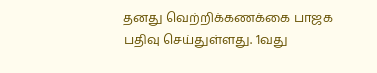தனது வெற்றிக்கணக்கை பாஜக பதிவு செய்துள்ளது. 1வது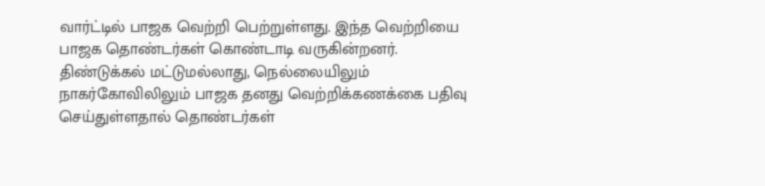வார்ட்டில் பாஜக வெற்றி பெற்றுள்ளது. இந்த வெற்றியை பாஜக தொண்டர்கள் கொண்டாடி வருகின்றனர்.
திண்டுக்கல் மட்டுமல்லாது, நெல்லையிலும் நாகர்கோவிலிலும் பாஜக தனது வெற்றிக்கணக்கை பதிவு செய்துள்ளதால் தொண்டர்கள்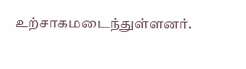உற்சாகமடைந்துள்ளனர்.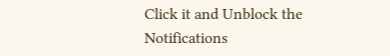Click it and Unblock the Notifications